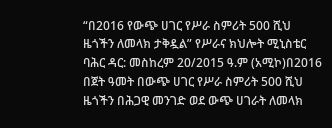“በ2016 የውጭ ሀገር የሥራ ስምሪት 500 ሺህ ዜጎችን ለመላክ ታቅዷል” የሥራና ክህሎት ሚኒስቴር
ባሕር ዳር: መስከረም 20/2015 ዓ.ም (አሚኮ)በ2016 በጀት ዓመት በውጭ ሀገር የሥራ ስምሪት 500 ሺህ ዜጎችን በሕጋዊ መንገድ ወደ ውጭ ሀገራት ለመላክ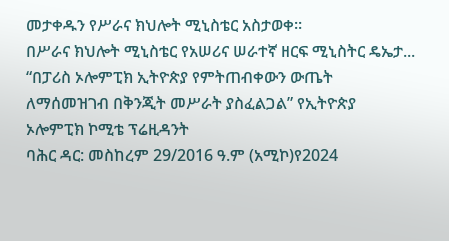መታቀዱን የሥራና ክህሎት ሚኒስቴር አስታወቀ።
በሥራና ክህሎት ሚኒስቴር የአሠሪና ሠራተኛ ዘርፍ ሚኒስትር ዴኤታ...
“በፓሪስ ኦሎምፒክ ኢትዮጵያ የምትጠብቀውን ውጤት ለማሰመዝገብ በቅንጂት መሥራት ያስፈልጋል” የኢትዮጵያ ኦሎምፒክ ኮሚቴ ፕሬዚዳንት
ባሕር ዳር: መስከረም 29/2016 ዓ.ም (አሚኮ)የ2024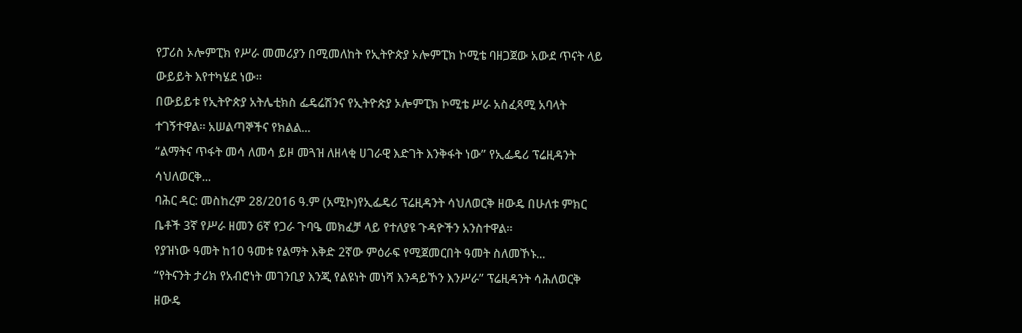የፓሪስ ኦሎምፒክ የሥራ መመሪያን በሚመለከት የኢትዮጵያ ኦሎምፒክ ኮሚቴ ባዘጋጀው አውደ ጥናት ላይ ውይይት እየተካሄደ ነው።
በውይይቱ የኢትዮጵያ አትሌቲክስ ፌዴሬሽንና የኢትዮጵያ ኦሎምፒክ ኮሚቴ ሥራ አስፈጻሚ አባላት ተገኝተዋል። አሠልጣኞችና የክልል...
“ልማትና ጥፋት መሳ ለመሳ ይዞ መጓዝ ለዘላቂ ሀገራዊ እድገት እንቅፋት ነው” የኢፌዴሪ ፕሬዚዳንት ሳህለወርቅ...
ባሕር ዳር: መስከረም 28/2016 ዓ.ም (አሚኮ)የኢፌዴሪ ፕሬዚዳንት ሳህለወርቅ ዘውዴ በሁለቱ ምክር ቤቶች 3ኛ የሥራ ዘመን 6ኛ የጋራ ጉባዔ መክፈቻ ላይ የተለያዩ ጉዳዮችን አንስተዋል።
የያዝነው ዓመት ከ10 ዓመቱ የልማት እቅድ 2ኛው ምዕራፍ የሚጀመርበት ዓመት ስለመኾኑ...
“የትናንት ታሪክ የአብሮነት መገንቢያ እንጂ የልዩነት መነሻ እንዳይኾን እንሥራ” ፕሬዚዳንት ሳሕለወርቅ ዘውዴ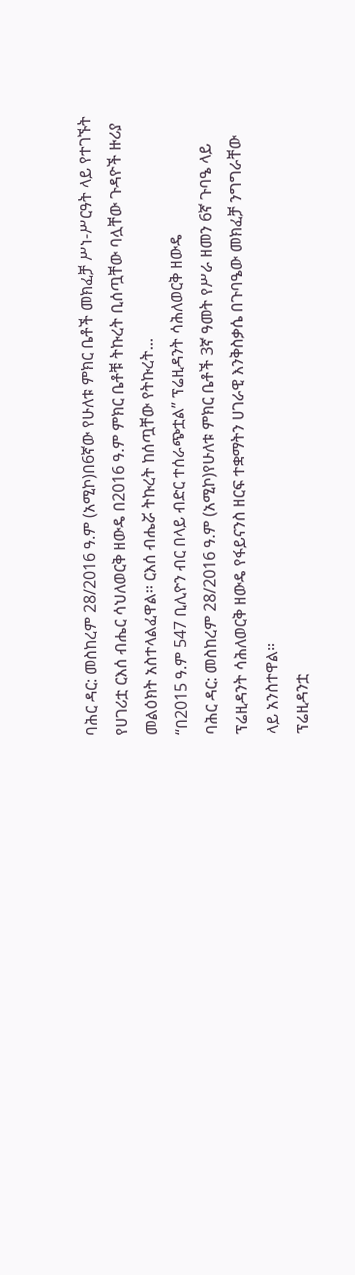ባሕር ዳር: መስከረም 28/2016 ዓ.ም (አሚኮ)በ6ኛው የሁለቱ ምክር ቤቶች መክፈቻ ሥነ-ሥርዓት ላይ የተገኙት የሀገሪቷ ርእሰ ብሔር ሳህለወርቅ ዘውዴ በ2016 ዓ.ም ምክር ቤቶቹ ትኩረት ቢሰጧቸው ባሏቸው ጉዳዮች ዙሪያ መልዕክት አስተላልፈዋል፡፡ ርእሰ ብሔሯ ትኩረት ከሰጧቸው የትኩረት...
“በ2015 ዓ.ም 547 ቢሊዮን ብር በላይ ብድር ተሰራጭቷል” ፕሬዚዳንት ሳሕለወርቅ ዘውዴ
ባሕር ዳር: መስከረም 28/2016 ዓ.ም (አሚኮ)የሁለቱ ምክር ቤቶች 3ኛ ዓመት የሥራ ዘመን 6ኛ ጉባዔ ላይ ፕሬዚዳንት ሳሕለወርቅ ዘውዴ የፋይናንስ ዘርፍ ተቋማትን ሀገራዊ እንቅስቃሴ በጉባዔው መክፈቻ ንግግራቸው ላይ አንስተዋል።
ፕሬዚዳንቷ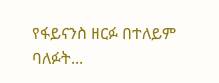የፋይናንስ ዘርፉ በተለይም ባለፉት...